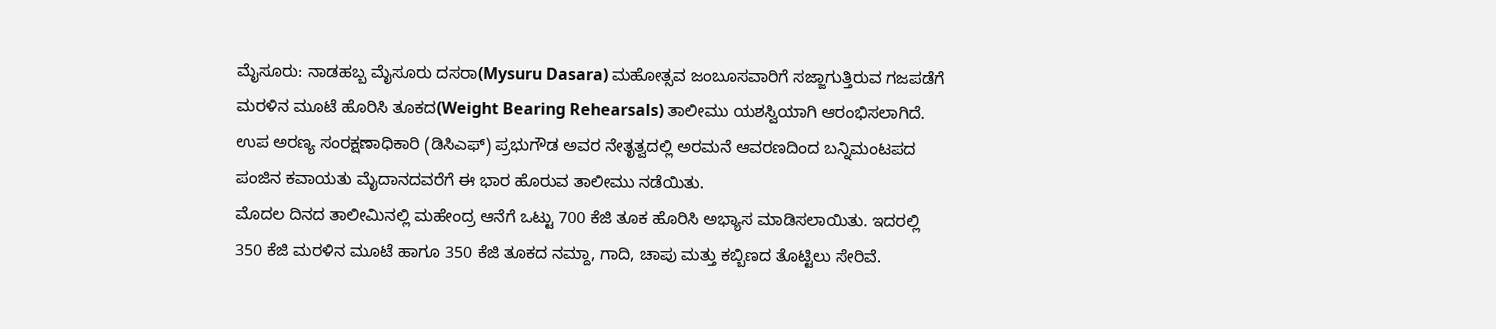ಮೈಸೂರು: ನಾಡಹಬ್ಬ ಮೈಸೂರು ದಸರಾ(Mysuru Dasara) ಮಹೋತ್ಸವ ಜಂಬೂಸವಾರಿಗೆ ಸಜ್ಜಾಗುತ್ತಿರುವ ಗಜಪಡೆಗೆ ಮರಳಿನ ಮೂಟೆ ಹೊರಿಸಿ ತೂಕದ(Weight Bearing Rehearsals) ತಾಲೀಮು ಯಶಸ್ವಿಯಾಗಿ ಆರಂಭಿಸಲಾಗಿದೆ.
ಉಪ ಅರಣ್ಯ ಸಂರಕ್ಷಣಾಧಿಕಾರಿ (ಡಿಸಿಎಫ್) ಪ್ರಭುಗೌಡ ಅವರ ನೇತೃತ್ವದಲ್ಲಿ ಅರಮನೆ ಆವರಣದಿಂದ ಬನ್ನಿಮಂಟಪದ ಪಂಜಿನ ಕವಾಯತು ಮೈದಾನದವರೆಗೆ ಈ ಭಾರ ಹೊರುವ ತಾಲೀಮು ನಡೆಯಿತು.
ಮೊದಲ ದಿನದ ತಾಲೀಮಿನಲ್ಲಿ ಮಹೇಂದ್ರ ಆನೆಗೆ ಒಟ್ಟು 700 ಕೆಜಿ ತೂಕ ಹೊರಿಸಿ ಅಭ್ಯಾಸ ಮಾಡಿಸಲಾಯಿತು. ಇದರಲ್ಲಿ 350 ಕೆಜಿ ಮರಳಿನ ಮೂಟೆ ಹಾಗೂ 350 ಕೆಜಿ ತೂಕದ ನಮ್ದಾ, ಗಾದಿ, ಚಾಪು ಮತ್ತು ಕಬ್ಬಿಣದ ತೊಟ್ಟಿಲು ಸೇರಿವೆ.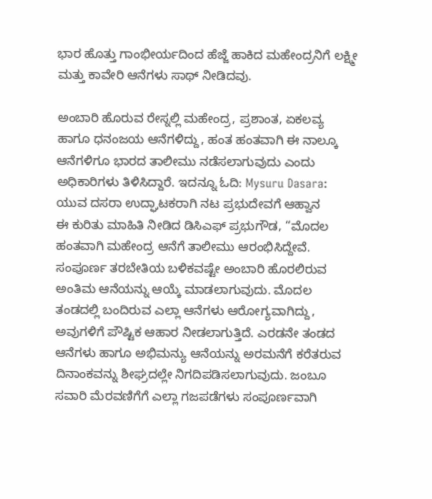ಭಾರ ಹೊತ್ತು ಗಾಂಭೀರ್ಯದಿಂದ ಹೆಜ್ಜೆ ಹಾಕಿದ ಮಹೇಂದ್ರನಿಗೆ ಲಕ್ಷ್ಮೀ ಮತ್ತು ಕಾವೇರಿ ಆನೆಗಳು ಸಾಥ್ ನೀಡಿದವು.

ಅಂಬಾರಿ ಹೊರುವ ರೇಸ್ನಲ್ಲಿ ಮಹೇಂದ್ರ, ಪ್ರಶಾಂತ, ಏಕಲವ್ಯ ಹಾಗೂ ಧನಂಜಯ ಆನೆಗಳಿದ್ದು, ಹಂತ ಹಂತವಾಗಿ ಈ ನಾಲ್ಕೂ ಆನೆಗಳಿಗೂ ಭಾರದ ತಾಲೀಮು ನಡೆಸಲಾಗುವುದು ಎಂದು ಅಧಿಕಾರಿಗಳು ತಿಳಿಸಿದ್ದಾರೆ. ಇದನ್ನೂ ಓದಿ: Mysuru Dasara: ಯುವ ದಸರಾ ಉದ್ಘಾಟಕರಾಗಿ ನಟ ಪ್ರಭುದೇವಗೆ ಆಹ್ವಾನ
ಈ ಕುರಿತು ಮಾಹಿತಿ ನೀಡಿದ ಡಿಸಿಎಫ್ ಪ್ರಭುಗೌಡ, “ಮೊದಲ ಹಂತವಾಗಿ ಮಹೇಂದ್ರ ಆನೆಗೆ ತಾಲೀಮು ಆರಂಭಿಸಿದ್ದೇವೆ. ಸಂಪೂರ್ಣ ತರಬೇತಿಯ ಬಳಿಕವಷ್ಟೇ ಅಂಬಾರಿ ಹೊರಲಿರುವ ಅಂತಿಮ ಆನೆಯನ್ನು ಆಯ್ಕೆ ಮಾಡಲಾಗುವುದು. ಮೊದಲ ತಂಡದಲ್ಲಿ ಬಂದಿರುವ ಎಲ್ಲಾ ಆನೆಗಳು ಆರೋಗ್ಯವಾಗಿದ್ದು, ಅವುಗಳಿಗೆ ಪೌಷ್ಟಿಕ ಆಹಾರ ನೀಡಲಾಗುತ್ತಿದೆ. ಎರಡನೇ ತಂಡದ ಆನೆಗಳು ಹಾಗೂ ಅಭಿಮನ್ಯು ಆನೆಯನ್ನು ಅರಮನೆಗೆ ಕರೆತರುವ ದಿನಾಂಕವನ್ನು ಶೀಘ್ರದಲ್ಲೇ ನಿಗದಿಪಡಿಸಲಾಗುವುದು. ಜಂಬೂ ಸವಾರಿ ಮೆರವಣಿಗೆಗೆ ಎಲ್ಲಾ ಗಜಪಡೆಗಳು ಸಂಪೂರ್ಣವಾಗಿ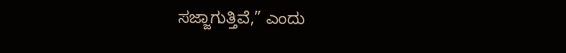ಸಜ್ಜಾಗುತ್ತಿವೆ,” ಎಂದು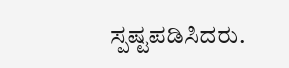ಸ್ಪಷ್ಟಪಡಿಸಿದರು.